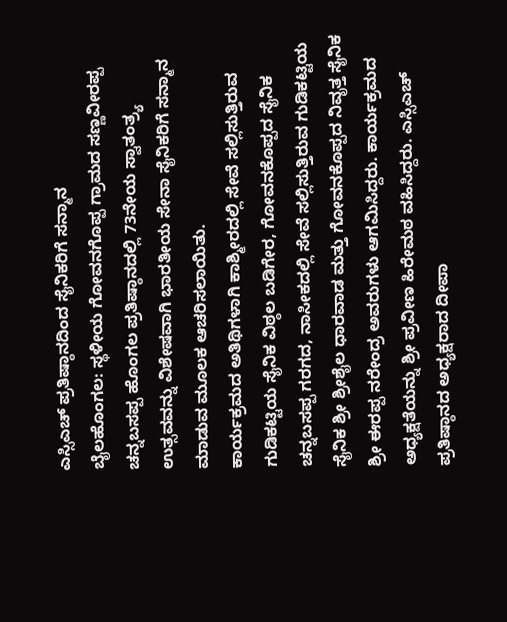ಎಸ್ಸಿಎಚ್ ಪ್ರತಿಷ್ಠಾನದಿಂದ ಸೈನಿಕರಿಗೆ ಸನ್ಮಾನ
ಬೈಲಹೊಂಗಲ: ಸ್ಥಳೀಯ ಗೋವನಗೊಪ್ಪ ಗ್ರಾಮದ ಸಣ್ಣವೀರಪ್ಪ ಚನ್ನಬಸಪ್ಪ ಹೊಂಗಲ ಪ್ರತಿಷ್ಠಾನದಲ್ಲಿ 73ನೇಯ ಸ್ವಾತಂತ್ರ್ಯ ಉತ್ಸವವನ್ನು ವಿಶೇಷವಾಗಿ ಭಾರತೀಯ ಸೇನಾ ಸೈನಿಕರಿಗೆ ಸನ್ಮಾನ ಮಾಡುವ ಮೂಲಕ ಆಚರಿಸಲಾಯಿತು.
ಕಾರ್ಯಕ್ರಮದ ಅತಿಥಿಗಳಾಗಿ ಕಾಶ್ಮೀರದಲ್ಲಿ ಸೇವೆ ಸಲ್ಲಿಸುತ್ತಿರುವ ಗುಡಿಕಟ್ಟಿಯ ಸೈನಿಕ ವಿಠ್ಠಲ ಬಡಿಗೇರ, ಗೋವನಕೊಪ್ಪದ ಸೈನಿಕ ಚನ್ನಬಸಪ್ಪ ಗರಗದ, ನಾಸೀಕದಲ್ಲಿ ಸೇವೆ ಸಲ್ಲಿಸುತ್ತಿರುವ ಗುಡಿಕಟ್ಟಿಯ ಸೈನಿಕ ಶ್ರೀ ಶ್ರೀಶೈಲ ಧಾರವಾಡ ಮತ್ತು ಗೋವನಕೊಪ್ಪದ ನಿವೃತ್ತ ಸೈನಿಕ ಶ್ರೀ ಈರಪ್ಪ ನರೇಂದ್ರ ಅವರುಗಳು ಆಗಮಿಸಿದ್ದರು. ಕಾರ್ಯಕ್ರಮದ ಅಧ್ಯಕ್ಷತೆಯನ್ನು ಶ್ರೀ ಪ್ರವೀಣ ಹಿರೇಮಠ ವಹಿಸಿದ್ದರು. ಎಸ್ಸಿಎಚ್ ಪ್ರತಿಷ್ಠಾನದ ಅಧ್ಯಕ್ಷರಾದ ದೀಪಾ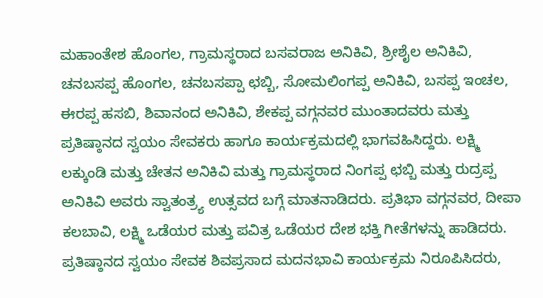ಮಹಾಂತೇಶ ಹೊಂಗಲ, ಗ್ರಾಮಸ್ಥರಾದ ಬಸವರಾಜ ಅನಿಕಿವಿ, ಶ್ರೀಶೈಲ ಅನಿಕಿವಿ, ಚನಬಸಪ್ಪ ಹೊಂಗಲ, ಚನಬಸಪ್ಪಾ ಛಬ್ಬಿ, ಸೋಮಲಿಂಗಪ್ಪ ಅನಿಕಿವಿ, ಬಸಪ್ಪ ಇಂಚಲ, ಈರಪ್ಪ ಹಸಬಿ, ಶಿವಾನಂದ ಅನಿಕಿವಿ, ಶೇಕಪ್ಪ ವಗ್ಗನವರ ಮುಂತಾದವರು ಮತ್ತು ಪ್ರತಿಷ್ಠಾನದ ಸ್ವಯಂ ಸೇವಕರು ಹಾಗೂ ಕಾರ್ಯಕ್ರಮದಲ್ಲಿ ಭಾಗವಹಿಸಿದ್ದರು. ಲಕ್ಷ್ಮಿ ಲಕ್ಕುಂಡಿ ಮತ್ತು ಚೇತನ ಅನಿಕಿವಿ ಮತ್ತು ಗ್ರಾಮಸ್ಥರಾದ ನಿಂಗಪ್ಪ ಛಬ್ಬಿ ಮತ್ತು ರುದ್ರಪ್ಪ ಅನಿಕಿವಿ ಅವರು ಸ್ವಾತಂತ್ರ್ಯ ಉತ್ಸವದ ಬಗ್ಗೆ ಮಾತನಾಡಿದರು. ಪ್ರತಿಭಾ ವಗ್ಗನವರ, ದೀಪಾ ಕಲಬಾವಿ, ಲಕ್ಷ್ಮಿ ಒಡೆಯರ ಮತ್ತು ಪವಿತ್ರ ಒಡೆಯರ ದೇಶ ಭಕ್ತಿ ಗೀತೆಗಳನ್ನು ಹಾಡಿದರು.
ಪ್ರತಿಷ್ಠಾನದ ಸ್ವಯಂ ಸೇವಕ ಶಿವಪ್ರಸಾದ ಮದನಭಾವಿ ಕಾರ್ಯಕ್ರಮ ನಿರೂಪಿಸಿದರು,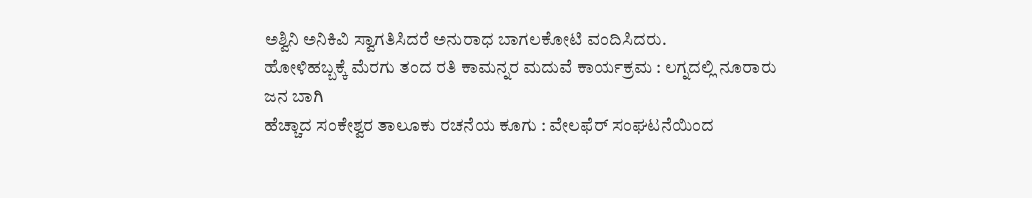ಅಶ್ವಿನಿ ಅನಿಕಿವಿ ಸ್ವಾಗತಿಸಿದರೆ ಅನುರಾಧ ಬಾಗಲಕೋಟಿ ವಂದಿಸಿದರು.
ಹೋಳಿಹಬ್ಬಕ್ಕೆ ಮೆರಗು ತಂದ ರತಿ ಕಾಮನ್ನರ ಮದುವೆ ಕಾರ್ಯಕ್ರಮ : ಲಗ್ನದಲ್ಲಿ ನೂರಾರು ಜನ ಬಾಗಿ
ಹೆಚ್ಚಾದ ಸಂಕೇಶ್ವರ ತಾಲೂಕು ರಚನೆಯ ಕೂಗು : ವೇಲಫೆರ್ ಸಂಘಟನೆಯಿಂದ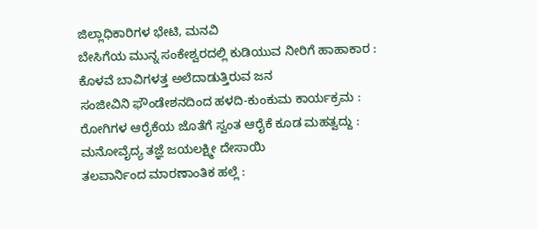ಜಿಲ್ಲಾಧಿಕಾರಿಗಳ ಭೇಟಿ, ಮನವಿ
ಬೇಸಿಗೆಯ ಮುನ್ನ ಸಂಕೇಶ್ವರದಲ್ಲಿ ಕುಡಿಯುವ ನೀರಿಗೆ ಹಾಹಾಕಾರ : ಕೊಳವೆ ಬಾವಿಗಳತ್ತ ಅಲೆದಾಡುತ್ತಿರುವ ಜನ
ಸಂಜೀವಿನಿ ಫೌಂಡೇಶನದಿಂದ ಹಳದಿ-ಕುಂಕುಮ ಕಾರ್ಯಕ್ರಮ : ರೋಗಿಗಳ ಆರೈಕೆಯ ಜೊತೆಗೆ ಸ್ವಂತ ಆರೈಕೆ ಕೂಡ ಮಹತ್ವದ್ದು : ಮನೋವೈದ್ಯ ತಜ್ಞೆ ಜಯಲಕ್ಷ್ಮೀ ದೇಸಾಯಿ
ತಲವಾರ್ನಿಂದ ಮಾರಣಾಂತಿಕ ಹಲ್ಲೆ :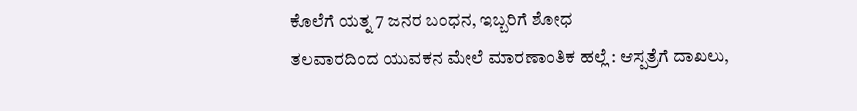ಕೊಲೆಗೆ ಯತ್ನ 7 ಜನರ ಬಂಧನ, ಇಬ್ಬರಿಗೆ ಶೋಧ
ತಲವಾರದಿಂದ ಯುವಕನ ಮೇಲೆ ಮಾರಣಾಂತಿಕ ಹಲ್ಲೆ : ಆಸ್ಪತ್ರೆಗೆ ದಾಖಲು,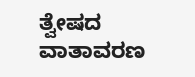ತ್ವೇಷದ ವಾತಾವರಣ